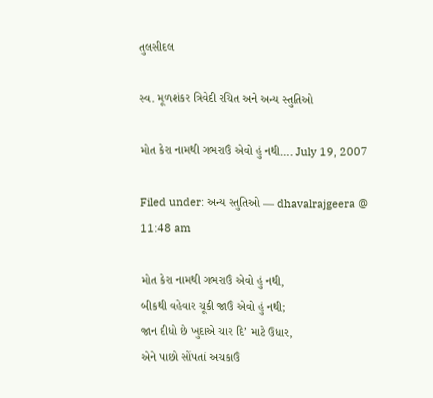તુલસીદલ

સ્વ. મૂળશંકર ત્રિવેદી રચિત અને અન્ય સ્તુતિઓ

મોત કેરા નામથી ગભરાઉં એવો હું નથી…. July 19, 2007

Filed under: અન્ય સ્તુતિઓ — dhavalrajgeera @ 11:48 am

મોત કેરા નામથી ગભરાઉં એવો હું નથી,
બીકથી વહેવાર ચૂકી જાઉં એવો હું નથી;
જાન દીધો છે ખુદાએ ચાર દિ’ માટે ઉધાર,
એને પાછો સોંપતાં અચકાઉં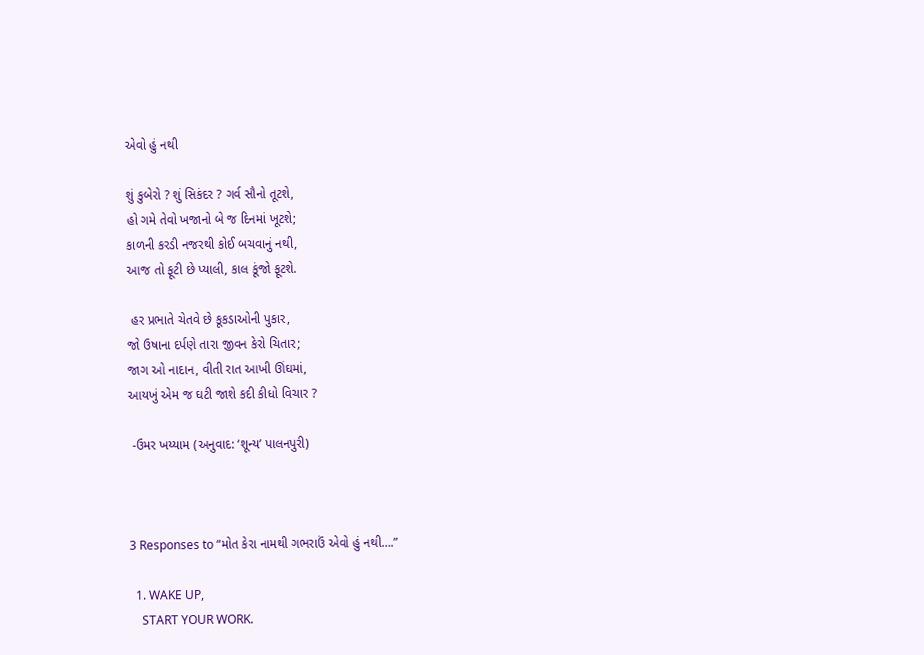એવો હું નથી

શું કુબેરો ? શું સિકંદર ? ગર્વ સૌનો તૂટશે,
હો ગમે તેવો ખજાનો બે જ દિનમાં ખૂટશે;
કાળની કરડી નજરથી કોઈ બચવાનું નથી,
આજ તો ફૂટી છે પ્યાલી, કાલ કૂંજો ફૂટશે.

 હર પ્રભાતે ચેતવે છે કૂકડાઓની પુકાર,
જો ઉષાના દર્પણે તારા જીવન કેરો ચિતાર;
જાગ ઓ નાદાન, વીતી રાત આખી ઊંઘમાં,
આયખું એમ જ ઘટી જાશે કદી કીધો વિચાર ?

 -ઉમર ખય્યામ (અનુવાદ: ‘શૂન્ય’ પાલનપુરી)



3 Responses to “મોત કેરા નામથી ગભરાઉં એવો હું નથી….”

  1. WAKE UP,
    START YOUR WORK.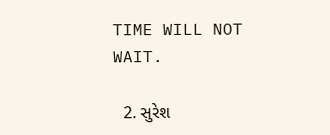TIME WILL NOT WAIT.

  2. સુરેશ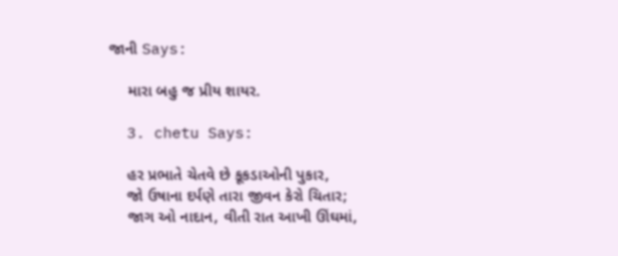જાની Says:

    મારા બહુ જ પ્રીય શાયર.

  3. chetu Says:

    હર પ્રભાતે ચેતવે છે કૂકડાઓની પુકાર,
    જો ઉષાના દર્પણે તારા જીવન કેરો ચિતાર;
    જાગ ઓ નાદાન, વીતી રાત આખી ઊંઘમાં,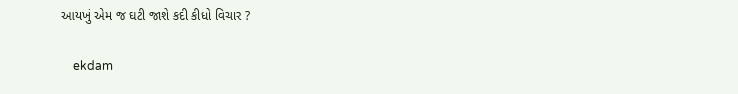આયખું એમ જ ઘટી જાશે કદી કીધો વિચાર ?

    ekdam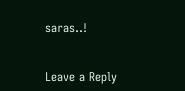saras..!


Leave a Reply